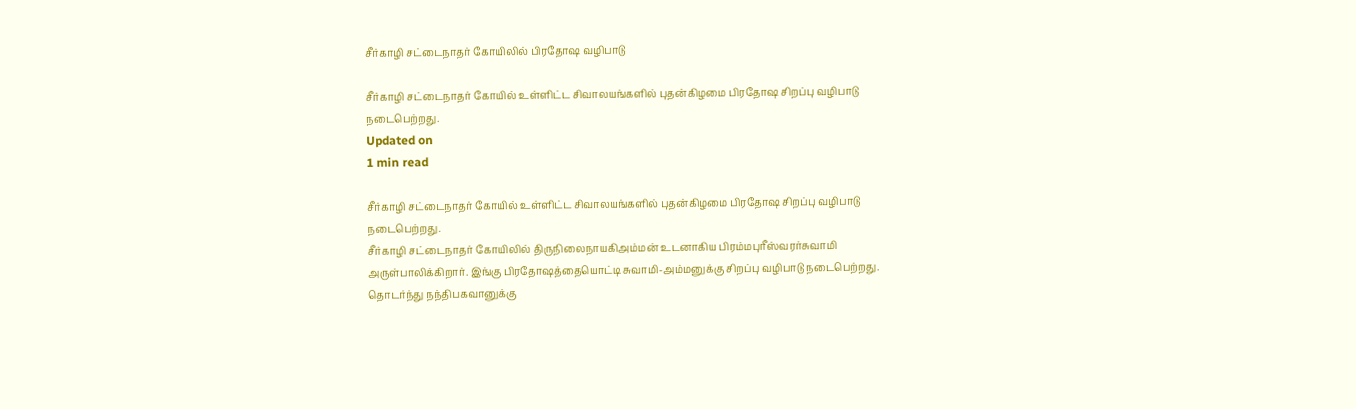சீர்காழி சட்டைநாதர் கோயிலில் பிரதோஷ வழிபாடு

சீர்காழி சட்டைநாதர் கோயில் உள்ளிட்ட சிவாலயங்களில் புதன்கிழமை பிரதோஷ சிறப்பு வழிபாடு நடைபெற்றது.
Updated on
1 min read

சீர்காழி சட்டைநாதர் கோயில் உள்ளிட்ட சிவாலயங்களில் புதன்கிழமை பிரதோஷ சிறப்பு வழிபாடு நடைபெற்றது.
சீர்காழி சட்டைநாதர் கோயிலில் திருநிலைநாயகிஅம்மன் உடனாகிய பிரம்மபுரீஸ்வரர்சுவாமி அருள்பாலிக்கிறார். இங்கு பிரதோஷத்தையொட்டி சுவாமி-அம்மனுக்கு சிறப்பு வழிபாடு நடைபெற்றது. தொடர்ந்து நந்திபகவானுக்கு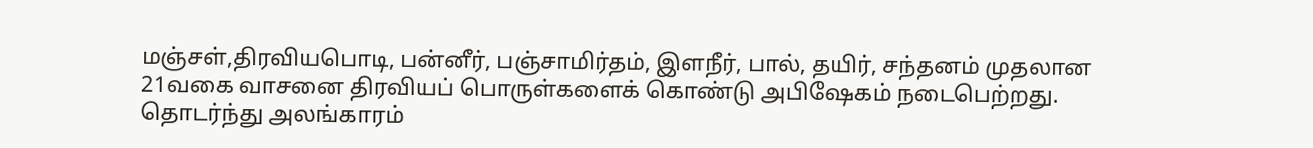மஞ்சள்,திரவியபொடி, பன்னீர், பஞ்சாமிர்தம், இளநீர், பால், தயிர், சந்தனம் முதலான 21வகை வாசனை திரவியப் பொருள்களைக் கொண்டு அபிஷேகம் நடைபெற்றது. தொடர்ந்து அலங்காரம்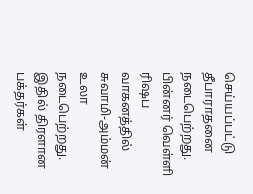செய்யப்பட்டு தீபாராதனை நடைபெற்றது. பின்னர் வெள்ளி ரிஷப வாகனத்தில் சுவாமி-அம்மன் உலா நடைபெற்றது. இதில் திரளான பக்தர்கள்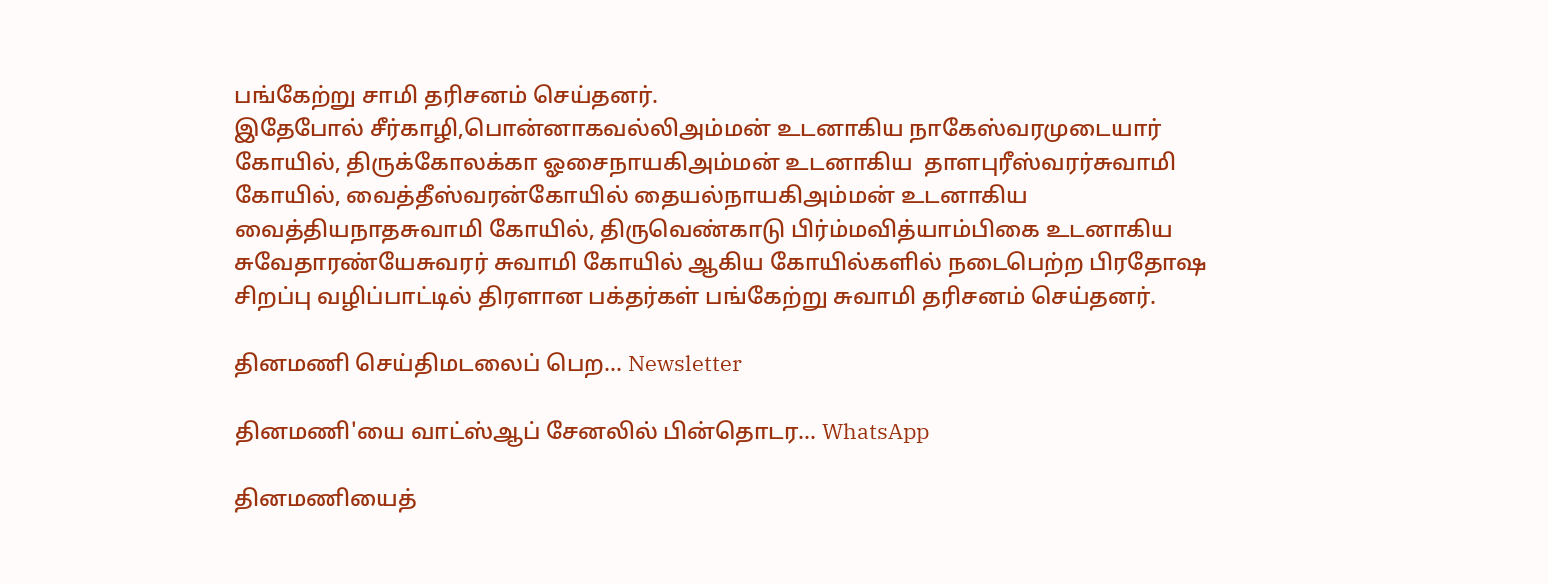பங்கேற்று சாமி தரிசனம் செய்தனர்.
இதேபோல் சீர்காழி,பொன்னாகவல்லிஅம்மன் உடனாகிய நாகேஸ்வரமுடையார் கோயில், திருக்கோலக்கா ஓசைநாயகிஅம்மன் உடனாகிய  தாளபுரீஸ்வரர்சுவாமி கோயில், வைத்தீஸ்வரன்கோயில் தையல்நாயகிஅம்மன் உடனாகிய
வைத்தியநாதசுவாமி கோயில், திருவெண்காடு பிர்ம்மவித்யாம்பிகை உடனாகிய சுவேதாரண்யேசுவரர் சுவாமி கோயில் ஆகிய கோயில்களில் நடைபெற்ற பிரதோஷ சிறப்பு வழிப்பாட்டில் திரளான பக்தர்கள் பங்கேற்று சுவாமி தரிசனம் செய்தனர்.

தினமணி செய்திமடலைப் பெற... Newsletter

தினமணி'யை வாட்ஸ்ஆப் சேனலில் பின்தொடர... WhatsApp

தினமணியைத்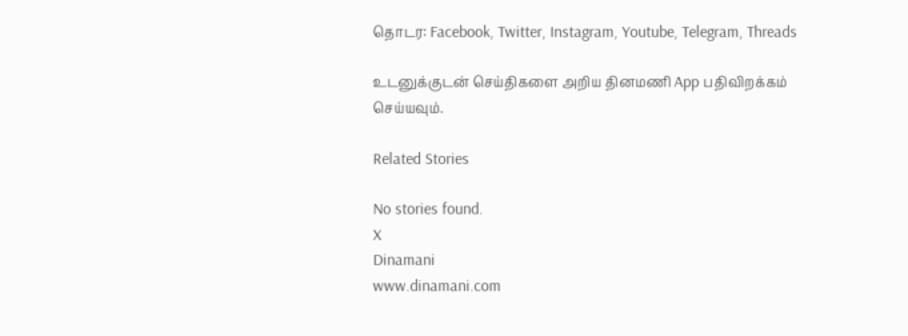தொடர: Facebook, Twitter, Instagram, Youtube, Telegram, Threads

உடனுக்குடன் செய்திகளை அறிய தினமணி App பதிவிறக்கம் செய்யவும்.

Related Stories

No stories found.
X
Dinamani
www.dinamani.com